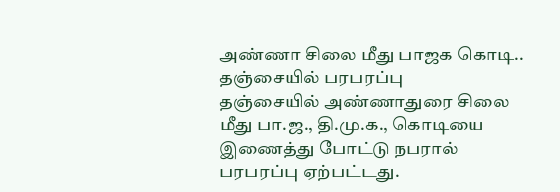அண்ணா சிலை மீது பாஜக கொடி.. தஞ்சையில் பரபரப்பு
தஞ்சையில் அண்ணாதுரை சிலை மீது பா.ஜ., தி.மு.க., கொடியை இணைத்து போட்டு நபரால் பரபரப்பு ஏற்பட்டது.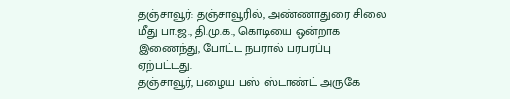தஞ்சாவூர்: தஞ்சாவூரில், அண்ணாதுரை சிலை மீது பா.ஜ., தி.மு.க., கொடியை ஒன்றாக இணைந்து, போட்ட நபரால் பரபரப்பு ஏற்பட்டது.
தஞ்சாவூர், பழைய பஸ் ஸ்டாண்ட் அருகே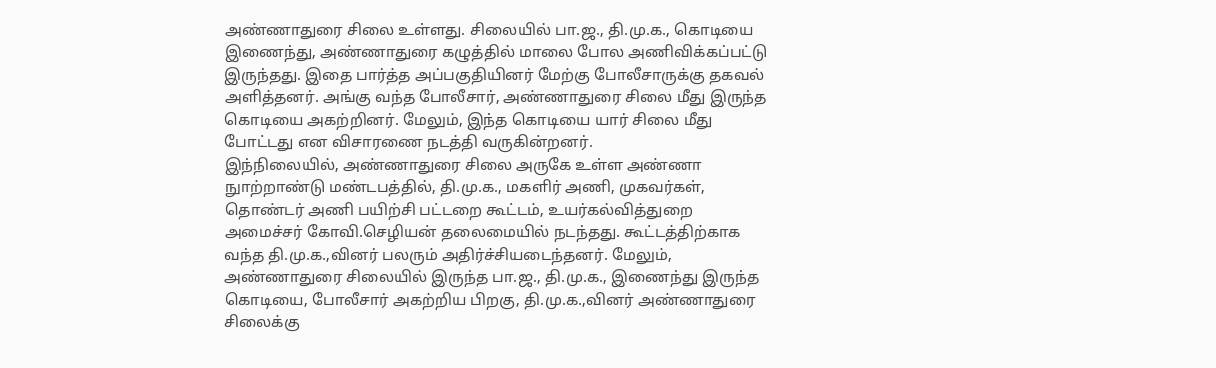அண்ணாதுரை சிலை உள்ளது. சிலையில் பா.ஜ., தி.மு.க., கொடியை இணைந்து, அண்ணாதுரை கழுத்தில் மாலை போல அணிவிக்கப்பட்டு இருந்தது. இதை பார்த்த அப்பகுதியினர் மேற்கு போலீசாருக்கு தகவல் அளித்தனர். அங்கு வந்த போலீசார், அண்ணாதுரை சிலை மீது இருந்த கொடியை அகற்றினர். மேலும், இந்த கொடியை யார் சிலை மீது போட்டது என விசாரணை நடத்தி வருகின்றனர்.
இந்நிலையில், அண்ணாதுரை சிலை அருகே உள்ள அண்ணா நுாற்றாண்டு மண்டபத்தில், தி.மு.க., மகளிர் அணி, முகவர்கள், தொண்டர் அணி பயிற்சி பட்டறை கூட்டம், உயர்கல்வித்துறை அமைச்சர் கோவி.செழியன் தலைமையில் நடந்தது. கூட்டத்திற்காக வந்த தி.மு.க.,வினர் பலரும் அதிர்ச்சியடைந்தனர். மேலும், அண்ணாதுரை சிலையில் இருந்த பா.ஜ., தி.மு.க., இணைந்து இருந்த கொடியை, போலீசார் அகற்றிய பிறகு, தி.மு.க.,வினர் அண்ணாதுரை சிலைக்கு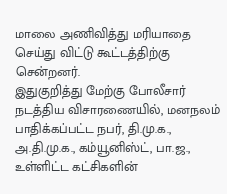மாலை அணிவித்து மரியாதை செய்து விட்டு கூட்டத்திற்கு சென்றனர்.
இதுகுறித்து மேற்கு போலீசார் நடத்திய விசாரணையில், மனநலம் பாதிக்கப்பட்ட நபர், தி.மு.க., அ.தி.மு.க., கம்யூனிஸ்ட், பா.ஜ., உள்ளிட்ட கட்சிகளின்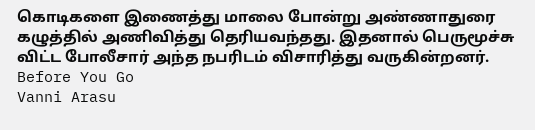கொடிகளை இணைத்து மாலை போன்று அண்ணாதுரை கழுத்தில் அணிவித்து தெரியவந்தது. இதனால் பெருமூச்சு விட்ட போலீசார் அந்த நபரிடம் விசாரித்து வருகின்றனர்.
Before You Go
Vanni Arasu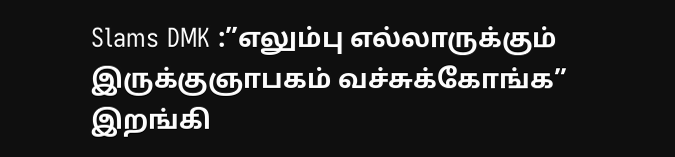Slams DMK :”எலும்பு எல்லாருக்கும் இருக்குஞாபகம் வச்சுக்கோங்க” இறங்கி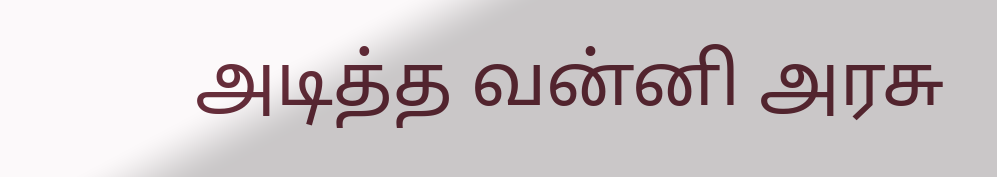அடித்த வன்னி அரசு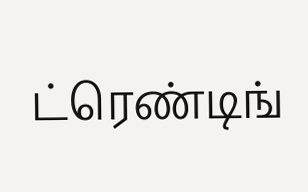ட்ரெண்டிங்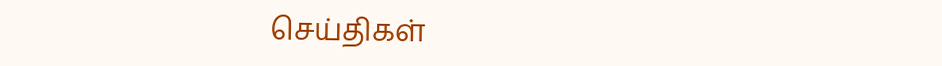செய்திகள்